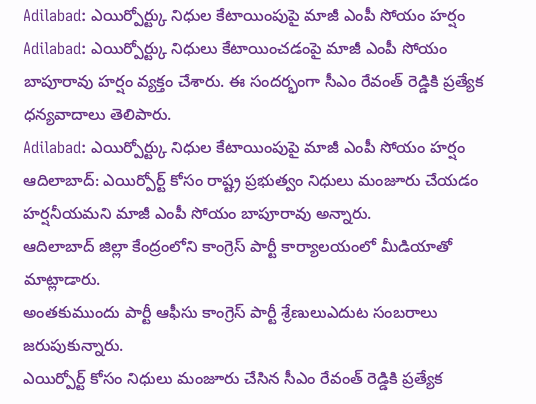Adilabad: ఎయిర్పోర్ట్కు నిధుల కేటాయింపుపై మాజీ ఎంపీ సోయం హర్షం
Adilabad: ఎయిర్పోర్ట్కు నిధులు కేటాయించడంపై మాజీ ఎంపీ సోయం బాపూరావు హర్షం వ్యక్తం చేశారు. ఈ సందర్భంగా సీఎం రేవంత్ రెడ్డికి ప్రత్యేక ధన్యవాదాలు తెలిపారు.
Adilabad: ఎయిర్పోర్ట్కు నిధుల కేటాయింపుపై మాజీ ఎంపీ సోయం హర్షం
ఆదిలాబాద్: ఎయిర్పోర్ట్ కోసం రాష్ట్ర ప్రభుత్వం నిధులు మంజూరు చేయడం హర్షనీయమని మాజీ ఎంపీ సోయం బాపూరావు అన్నారు.
ఆదిలాబాద్ జిల్లా కేంద్రంలోని కాంగ్రెస్ పార్టీ కార్యాలయంలో మీడియాతో మాట్లాడారు.
అంతకుముందు పార్టీ ఆఫీసు కాంగ్రెస్ పార్టీ శ్రేణులుఎదుట సంబరాలు జరుపుకున్నారు.
ఎయిర్పోర్ట్ కోసం నిధులు మంజూరు చేసిన సీఎం రేవంత్ రెడ్డికి ప్రత్యేక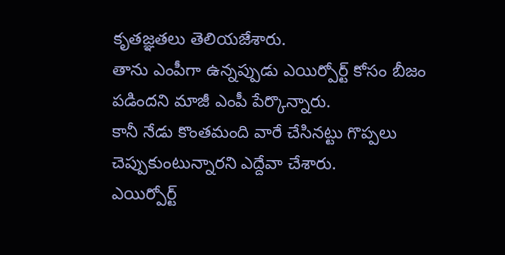కృతజ్ఞతలు తెలియజేశారు.
తాను ఎంపీగా ఉన్నప్పుడు ఎయిర్పోర్ట్ కోసం బీజం పడిందని మాజీ ఎంపీ పేర్కొన్నారు.
కానీ నేడు కొంతమంది వారే చేసినట్టు గొప్పలు చెప్పుకుంటున్నారని ఎద్దేవా చేశారు.
ఎయిర్పోర్ట్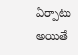ఏర్పాటు అయితే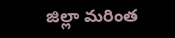జిల్లా మరింత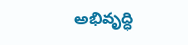అభివృద్ధి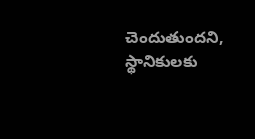చెందుతుందని, స్థానికులకు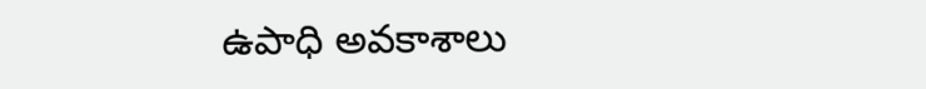ఉపాధి అవకాశాలు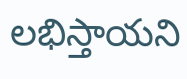లభిస్తాయని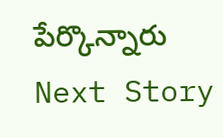పేర్కొన్నారు
Next Story